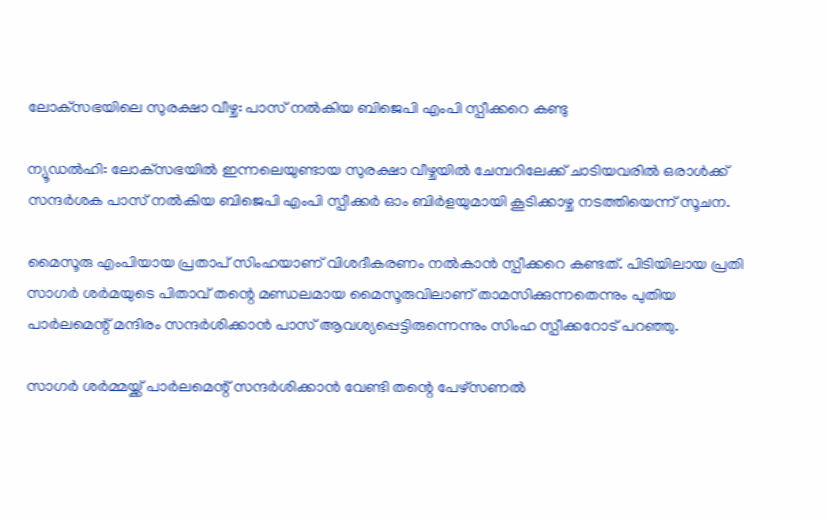ലോക്‌സഭയിലെ സുരക്ഷാ വീഴ്ച: പാസ് നല്‍കിയ ബിജെപി എംപി സ്പീക്കറെ കണ്ടു

ന്യൂഡല്‍ഹി: ലോക്‌സഭയില്‍ ഇന്നലെയുണ്ടായ സുരക്ഷാ വീഴ്ചയില്‍ ചേമ്പറിലേക്ക് ചാടിയവരില്‍ ഒരാള്‍ക്ക് സന്ദര്‍ശക പാസ് നല്‍കിയ ബിജെപി എംപി സ്പീക്കര്‍ ഓം ബിര്‍ളയുമായി കൂടിക്കാഴ്ച നടത്തിയെന്ന് സൂചന.

മൈസൂരു എംപിയായ പ്രതാപ് സിംഹയാണ് വിശദീകരണം നല്‍കാന്‍ സ്പീക്കറെ കണ്ടത്. പിടിയിലായ പ്രതി സാഗര്‍ ശര്‍മയുടെ പിതാവ് തന്റെ മണ്ഡലമായ മൈസൂരുവിലാണ് താമസിക്കുന്നതെന്നും പുതിയ പാര്‍ലമെന്റ് മന്ദിരം സന്ദര്‍ശിക്കാന്‍ പാസ് ആവശ്യപ്പെട്ടിരുന്നെന്നും സിംഹ സ്പീക്കറോട് പറഞ്ഞു.

സാഗര്‍ ശര്‍മ്മയ്ക്ക് പാര്‍ലമെന്റ് സന്ദര്‍ശിക്കാന്‍ വേണ്ടി തന്റെ പേഴ്‌സണല്‍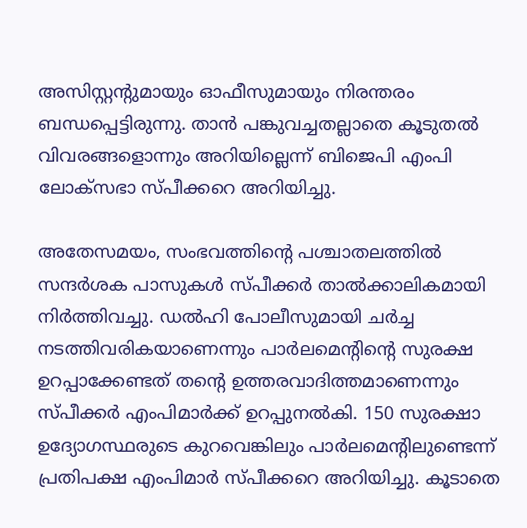അസിസ്റ്റന്റുമായും ഓഫീസുമായും നിരന്തരം ബന്ധപ്പെട്ടിരുന്നു. താന്‍ പങ്കുവച്ചതല്ലാതെ കൂടുതല്‍ വിവരങ്ങളൊന്നും അറിയില്ലെന്ന് ബിജെപി എംപി ലോക്‌സഭാ സ്പീക്കറെ അറിയിച്ചു.

അതേസമയം, സംഭവത്തിന്റെ പശ്ചാതലത്തില്‍ സന്ദര്‍ശക പാസുകള്‍ സ്പീക്കര്‍ താല്‍ക്കാലികമായി നിര്‍ത്തിവച്ചു. ഡല്‍ഹി പോലീസുമായി ചര്‍ച്ച നടത്തിവരികയാണെന്നും പാര്‍ലമെന്റിന്റെ സുരക്ഷ ഉറപ്പാക്കേണ്ടത് തന്റെ ഉത്തരവാദിത്തമാണെന്നും സ്പീക്കര്‍ എംപിമാര്‍ക്ക് ഉറപ്പുനല്‍കി. 150 സുരക്ഷാ ഉദ്യോഗസ്ഥരുടെ കുറവെങ്കിലും പാര്‍ലമെന്റിലുണ്ടെന്ന് പ്രതിപക്ഷ എംപിമാര്‍ സ്പീക്കറെ അറിയിച്ചു. കൂടാതെ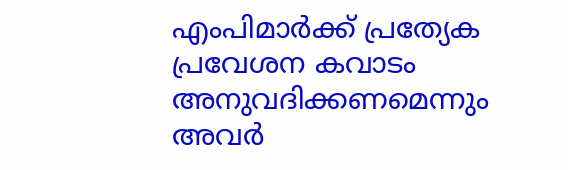എംപിമാര്‍ക്ക് പ്രത്യേക പ്രവേശന കവാടം അനുവദിക്കണമെന്നും അവര്‍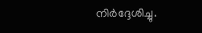നിര്‍ദ്ദേശിച്ചു.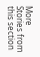More Stories from this section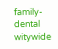family-dental
witywide